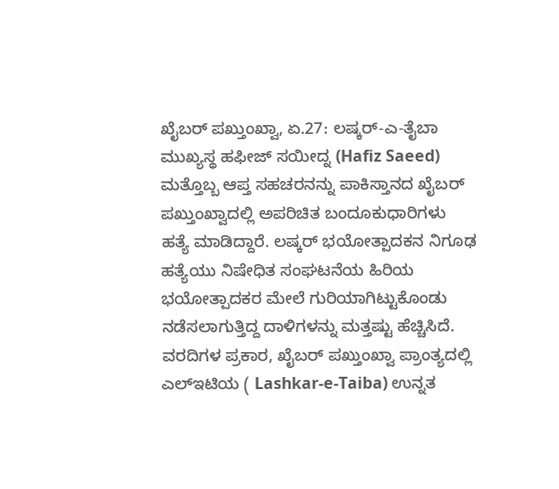ಖೈಬರ್ ಪಖ್ತುಂಖ್ವಾ, ಏ.27: ಲಷ್ಕರ್-ಎ-ತೈಬಾ ಮುಖ್ಯಸ್ಥ ಹಫೀಜ್ ಸಯೀದ್ನ (Hafiz Saeed) ಮತ್ತೊಬ್ಬ ಆಪ್ತ ಸಹಚರನನ್ನು ಪಾಕಿಸ್ತಾನದ ಖೈಬರ್ ಪಖ್ತುಂಖ್ವಾದಲ್ಲಿ ಅಪರಿಚಿತ ಬಂದೂಕುಧಾರಿಗಳು ಹತ್ಯೆ ಮಾಡಿದ್ದಾರೆ. ಲಷ್ಕರ್ ಭಯೋತ್ಪಾದಕನ ನಿಗೂಢ ಹತ್ಯೆಯು ನಿಷೇಧಿತ ಸಂಘಟನೆಯ ಹಿರಿಯ ಭಯೋತ್ಪಾದಕರ ಮೇಲೆ ಗುರಿಯಾಗಿಟ್ಟುಕೊಂಡು ನಡೆಸಲಾಗುತ್ತಿದ್ದ ದಾಳಿಗಳನ್ನು ಮತ್ತಷ್ಟು ಹೆಚ್ಚಿಸಿದೆ. ವರದಿಗಳ ಪ್ರಕಾರ, ಖೈಬರ್ ಪಖ್ತುಂಖ್ವಾ ಪ್ರಾಂತ್ಯದಲ್ಲಿ ಎಲ್ಇಟಿಯ ( Lashkar-e-Taiba) ಉನ್ನತ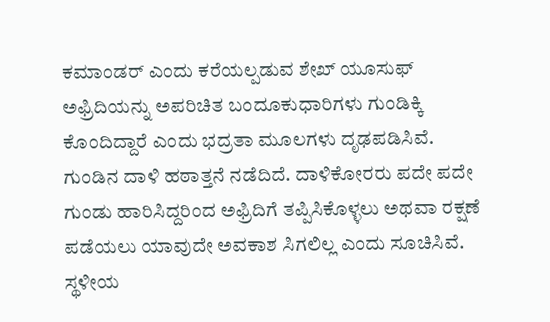ಕಮಾಂಡರ್ ಎಂದು ಕರೆಯಲ್ಪಡುವ ಶೇಖ್ ಯೂಸುಫ್ ಅಫ್ರಿದಿಯನ್ನು ಅಪರಿಚಿತ ಬಂದೂಕುಧಾರಿಗಳು ಗುಂಡಿಕ್ಕಿ ಕೊಂದಿದ್ದಾರೆ ಎಂದು ಭದ್ರತಾ ಮೂಲಗಳು ದೃಢಪಡಿಸಿವೆ.
ಗುಂಡಿನ ದಾಳಿ ಹಠಾತ್ತನೆ ನಡೆದಿದೆ. ದಾಳಿಕೋರರು ಪದೇ ಪದೇ ಗುಂಡು ಹಾರಿಸಿದ್ದರಿಂದ ಅಫ್ರಿದಿಗೆ ತಪ್ಪಿಸಿಕೊಳ್ಳಲು ಅಥವಾ ರಕ್ಷಣೆ ಪಡೆಯಲು ಯಾವುದೇ ಅವಕಾಶ ಸಿಗಲಿಲ್ಲ ಎಂದು ಸೂಚಿಸಿವೆ. ಸ್ಥಳೀಯ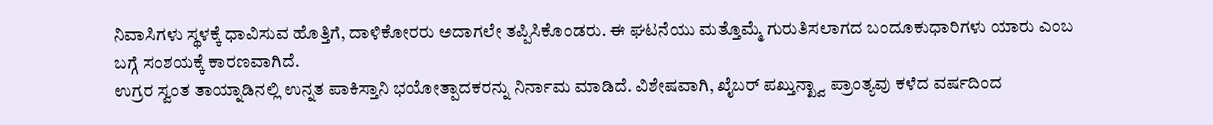ನಿವಾಸಿಗಳು ಸ್ಥಳಕ್ಕೆ ಧಾವಿಸುವ ಹೊತ್ತಿಗೆ, ದಾಳಿಕೋರರು ಅದಾಗಲೇ ತಪ್ಪಿಸಿಕೊಂಡರು. ಈ ಘಟನೆಯು ಮತ್ತೊಮ್ಮೆ ಗುರುತಿಸಲಾಗದ ಬಂದೂಕುಧಾರಿಗಳು ಯಾರು ಎಂಬ ಬಗ್ಗೆ ಸಂಶಯಕ್ಕೆ ಕಾರಣವಾಗಿದೆ.
ಉಗ್ರರ ಸ್ವಂತ ತಾಯ್ನಾಡಿನಲ್ಲಿ ಉನ್ನತ ಪಾಕಿಸ್ತಾನಿ ಭಯೋತ್ಪಾದಕರನ್ನು ನಿರ್ನಾಮ ಮಾಡಿದೆ. ವಿಶೇಷವಾಗಿ, ಖೈಬರ್ ಪಖ್ತುನ್ಖ್ವಾ ಪ್ರಾಂತ್ಯವು ಕಳೆದ ವರ್ಷದಿಂದ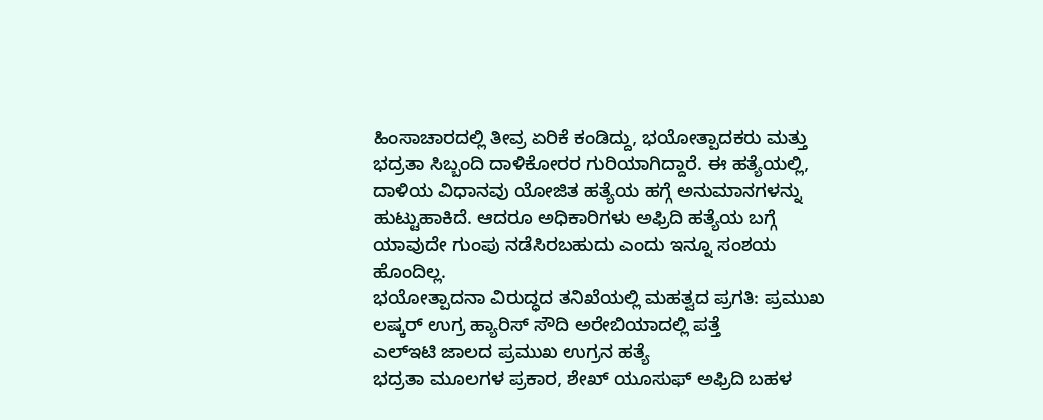ಹಿಂಸಾಚಾರದಲ್ಲಿ ತೀವ್ರ ಏರಿಕೆ ಕಂಡಿದ್ದು, ಭಯೋತ್ಪಾದಕರು ಮತ್ತು ಭದ್ರತಾ ಸಿಬ್ಬಂದಿ ದಾಳಿಕೋರರ ಗುರಿಯಾಗಿದ್ದಾರೆ. ಈ ಹತ್ಯೆಯಲ್ಲಿ, ದಾಳಿಯ ವಿಧಾನವು ಯೋಜಿತ ಹತ್ಯೆಯ ಹಗ್ಗೆ ಅನುಮಾನಗಳನ್ನು ಹುಟ್ಟುಹಾಕಿದೆ. ಆದರೂ ಅಧಿಕಾರಿಗಳು ಅಫ್ರಿದಿ ಹತ್ಯೆಯ ಬಗ್ಗೆ ಯಾವುದೇ ಗುಂಪು ನಡೆಸಿರಬಹುದು ಎಂದು ಇನ್ನೂ ಸಂಶಯ ಹೊಂದಿಲ್ಲ.
ಭಯೋತ್ಪಾದನಾ ವಿರುದ್ಧದ ತನಿಖೆಯಲ್ಲಿ ಮಹತ್ವದ ಪ್ರಗತಿ: ಪ್ರಮುಖ ಲಷ್ಕರ್ ಉಗ್ರ ಹ್ಯಾರಿಸ್ ಸೌದಿ ಅರೇಬಿಯಾದಲ್ಲಿ ಪತ್ತೆ
ಎಲ್ಇಟಿ ಜಾಲದ ಪ್ರಮುಖ ಉಗ್ರನ ಹತ್ಯೆ
ಭದ್ರತಾ ಮೂಲಗಳ ಪ್ರಕಾರ, ಶೇಖ್ ಯೂಸುಫ್ ಅಫ್ರಿದಿ ಬಹಳ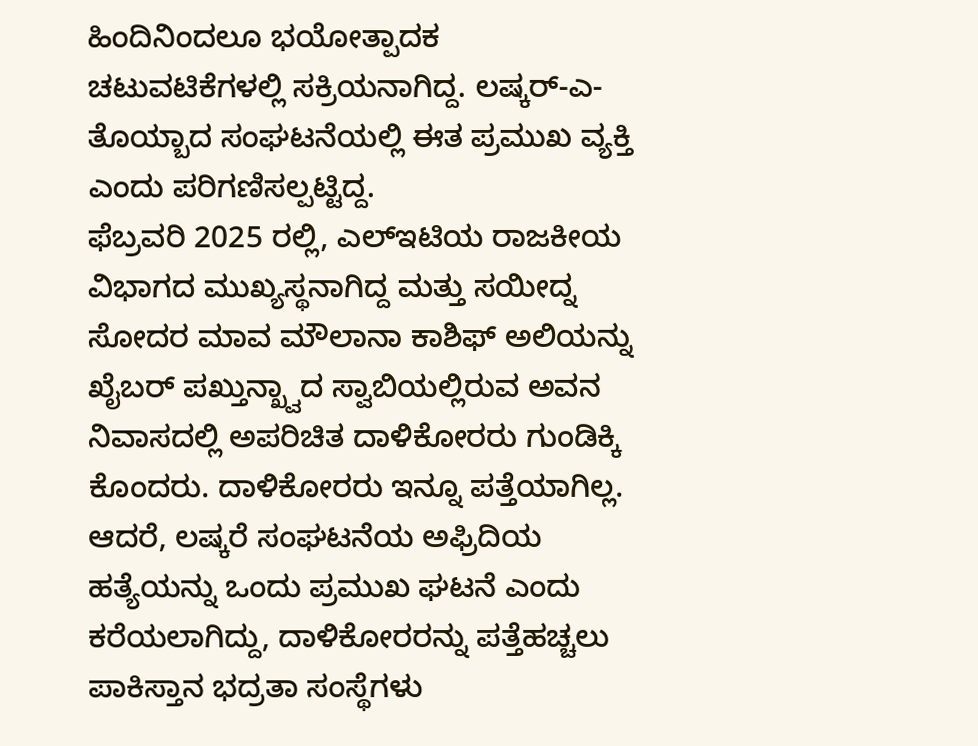ಹಿಂದಿನಿಂದಲೂ ಭಯೋತ್ಪಾದಕ ಚಟುವಟಿಕೆಗಳಲ್ಲಿ ಸಕ್ರಿಯನಾಗಿದ್ದ. ಲಷ್ಕರ್-ಎ-ತೊಯ್ಬಾದ ಸಂಘಟನೆಯಲ್ಲಿ ಈತ ಪ್ರಮುಖ ವ್ಯಕ್ತಿ ಎಂದು ಪರಿಗಣಿಸಲ್ಪಟ್ಟಿದ್ದ.
ಫೆಬ್ರವರಿ 2025 ರಲ್ಲಿ, ಎಲ್ಇಟಿಯ ರಾಜಕೀಯ ವಿಭಾಗದ ಮುಖ್ಯಸ್ಥನಾಗಿದ್ದ ಮತ್ತು ಸಯೀದ್ನ ಸೋದರ ಮಾವ ಮೌಲಾನಾ ಕಾಶಿಫ್ ಅಲಿಯನ್ನು ಖೈಬರ್ ಪಖ್ತುನ್ಖ್ವಾದ ಸ್ವಾಬಿಯಲ್ಲಿರುವ ಅವನ ನಿವಾಸದಲ್ಲಿ ಅಪರಿಚಿತ ದಾಳಿಕೋರರು ಗುಂಡಿಕ್ಕಿ ಕೊಂದರು. ದಾಳಿಕೋರರು ಇನ್ನೂ ಪತ್ತೆಯಾಗಿಲ್ಲ.
ಆದರೆ, ಲಷ್ಕರೆ ಸಂಘಟನೆಯ ಅಫ್ರಿದಿಯ ಹತ್ಯೆಯನ್ನು ಒಂದು ಪ್ರಮುಖ ಘಟನೆ ಎಂದು ಕರೆಯಲಾಗಿದ್ದು, ದಾಳಿಕೋರರನ್ನು ಪತ್ತೆಹಚ್ಚಲು ಪಾಕಿಸ್ತಾನ ಭದ್ರತಾ ಸಂಸ್ಥೆಗಳು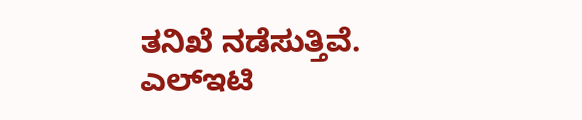ತನಿಖೆ ನಡೆಸುತ್ತಿವೆ. ಎಲ್ಇಟಿ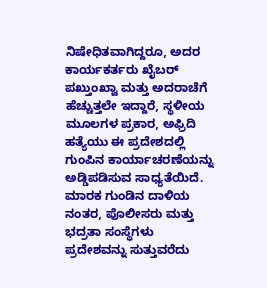ನಿಷೇಧಿತವಾಗಿದ್ದರೂ, ಅದರ ಕಾರ್ಯಕರ್ತರು ಖೈಬರ್ ಪಖ್ತುಂಖ್ವಾ ಮತ್ತು ಅದರಾಚೆಗೆ ಹೆಚ್ಚುತ್ತಲೇ ಇದ್ದಾರೆ, ಸ್ಥಳೀಯ ಮೂಲಗಳ ಪ್ರಕಾರ, ಅಫ್ರಿದಿ ಹತ್ಯೆಯು ಈ ಪ್ರದೇಶದಲ್ಲಿ ಗುಂಪಿನ ಕಾರ್ಯಾಚರಣೆಯನ್ನು ಅಡ್ಡಿಪಡಿಸುವ ಸಾಧ್ಯತೆಯಿದೆ.
ಮಾರಕ ಗುಂಡಿನ ದಾಳಿಯ ನಂತರ, ಪೊಲೀಸರು ಮತ್ತು ಭದ್ರತಾ ಸಂಸ್ಥೆಗಳು ಪ್ರದೇಶವನ್ನು ಸುತ್ತುವರೆದು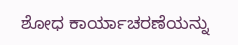ಶೋಧ ಕಾರ್ಯಾಚರಣೆಯನ್ನು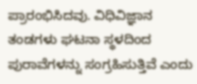ಪ್ರಾರಂಭಿಸಿದವು. ವಿಧಿವಿಜ್ಞಾನ ತಂಡಗಳು ಘಟನಾ ಸ್ಥಳದಿಂದ ಪುರಾವೆಗಳನ್ನು ಸಂಗ್ರಹಿಸುತ್ತಿವೆ ಎಂದು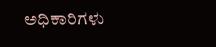ಅಧಿಕಾರಿಗಳು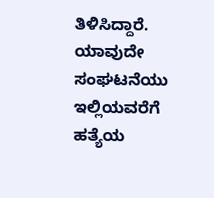ತಿಳಿಸಿದ್ದಾರೆ. ಯಾವುದೇ ಸಂಘಟನೆಯು ಇಲ್ಲಿಯವರೆಗೆ ಹತ್ಯೆಯ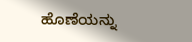ಹೊಣೆಯನ್ನು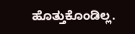ಹೊತ್ತುಕೊಂಡಿಲ್ಲ.